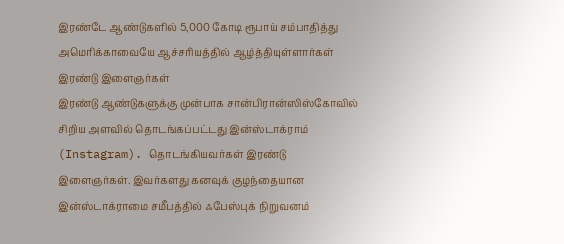இரண்டே ஆண்டுகளில் 5,000 கோடி ரூபாய் சம்பாதித்து அமெரிக்காவையே ஆச்சரியத்தில் ஆழ்த்தியுள்ளார்கள் இரண்டு இளைஞர்கள்
இரண்டு ஆண்டுகளுக்கு முன்பாக சான்பிரான்ஸிஸ்கோவில் சிறிய அளவில் தொடங்கப்பட்டது இன்ஸ்டாக்ராம் (Instagram). தொடங்கியவர்கள் இரண்டு இளைஞர்கள். இவர்களது கனவுக் குழந்தையான இன்ஸ்டாக்ராமை சமீபத்தில் ஃபேஸ்புக் நிறுவனம்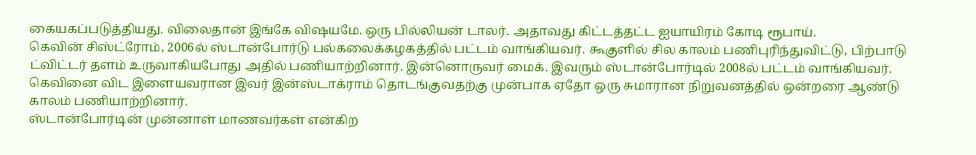கையகப்படுத்தியது. விலைதான் இங்கே விஷயமே. ஒரு பில்லியன் டாலர். அதாவது கிட்டத்தட்ட ஐயாயிரம் கோடி ரூபாய்.
கெவின் சிஸ்ட்ரோம், 2006ல் ஸ்டான்போர்டு பல்கலைக்கழகத்தில் பட்டம் வாங்கியவர். கூகுளில் சில காலம் பணிபுரிந்துவிட்டு, பிற்பாடு ட்விட்டர் தளம் உருவாகியபோது அதில் பணியாற்றினார். இன்னொருவர் மைக். இவரும் ஸ்டான்போர்டில் 2008ல் பட்டம் வாங்கியவர். கெவினை விட இளையவரான இவர் இன்ஸ்டாக்ராம் தொடங்குவதற்கு முன்பாக ஏதோ ஒரு சுமாரான நிறுவனத்தில் ஒன்றரை ஆண்டு காலம் பணியாற்றினார்.
ஸ்டான்போர்டின் முன்னாள் மாணவர்கள் என்கிற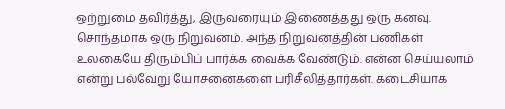ஒற்றுமை தவிர்த்து, இருவரையும் இணைத்தது ஒரு கனவு. சொந்தமாக ஒரு நிறுவனம். அந்த நிறுவனத்தின் பணிகள் உலகையே திரும்பிப் பார்க்க வைக்க வேண்டும். என்ன செய்யலாம் என்று பல்வேறு யோசனைகளை பரிசீலித்தார்கள். கடைசியாக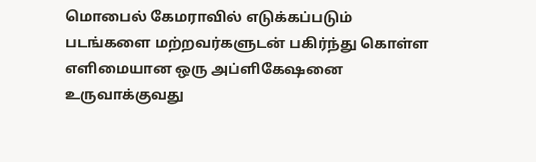மொபைல் கேமராவில் எடுக்கப்படும் படங்களை மற்றவர்களுடன் பகிர்ந்து கொள்ள எளிமையான ஒரு அப்ளிகேஷனை உருவாக்குவது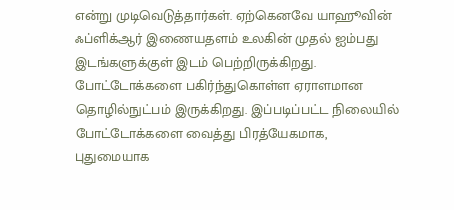என்று முடிவெடுத்தார்கள். ஏற்கெனவே யாஹூவின் ஃப்ளிக்ஆர் இணையதளம் உலகின் முதல் ஐம்பது இடங்களுக்குள் இடம் பெற்றிருக்கிறது. போட்டோக்களை பகிர்ந்துகொள்ள ஏராளமான தொழில்நுட்பம் இருக்கிறது. இப்படிப்பட்ட நிலையில் போட்டோக்களை வைத்து பிரத்யேகமாக, புதுமையாக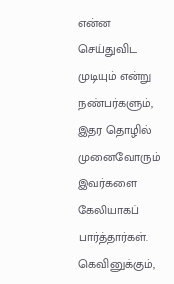என்ன செய்துவிட முடியும் என்று நண்பர்களும், இதர தொழில் முனைவோரும் இவர்களை கேலியாகப் பார்த்தார்கள். கெவினுக்கும்,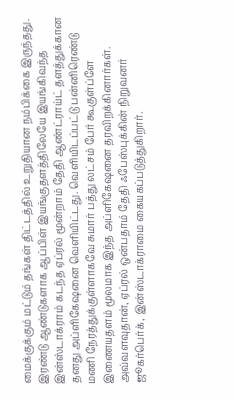மைக்குக்கும் மட்டும் தங்கள் திட்டத்தில் உறுதியான நம்பிக்கை இருந்தது.
இரண்டு ஆண்டுகளாக ஆப்பிள் இயங்குதளத்திலேயே இயங்கிவந்த இன்ஸ்டாக்ராம் கடந்த ஏப்ரல் மூன்றாம் தேதி ஆண்ட்ராய்ட் தளத்துக்கான தனது அப்ளிகேஷனை வெளியிட்டது. வெளியிடப்பட்டு பன்னிரெண்டு மணி நேரத்துக்குள்ளாகவே சுமார் பத்து லட்சம் பேர் கூகுள்ப்ளே இணையதளம் மூலமாக இந்த அப்ளிகேஷனை தரவிறக்கினார்கள். அவ்வளவுதான், ஏப்ரல் ஒன்பதாம் தேதி ஃபேஸ்புக்கின் நிறுவனர் ஜூகர்பெர்க், இன்ஸ்டாக்ராமை கையகப்படுத்துகிறார்.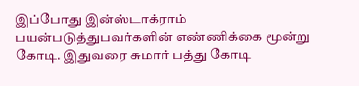இப்போது இன்ஸ்டாக்ராம் பயன்படுத்துபவர்களின் எண்ணிக்கை மூன்று கோடி. இதுவரை சுமார் பத்து கோடி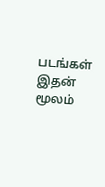படங்கள் இதன் மூலம்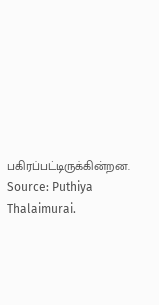பகிரப்பட்டிருக்கின்றன.
Source: Puthiya Thalaimurai.